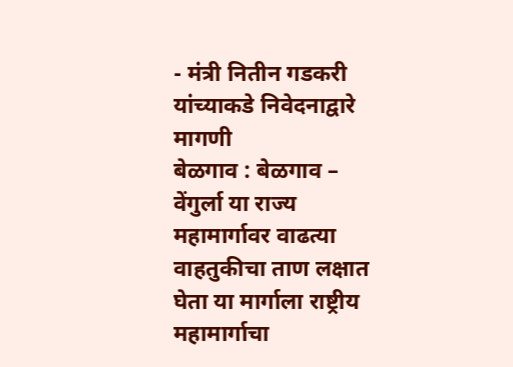- मंत्री नितीन गडकरी यांच्याकडे निवेदनाद्वारे मागणी
बेळगाव : बेळगाव – वेंगुर्ला या राज्य महामार्गावर वाढत्या वाहतुकीचा ताण लक्षात घेता या मार्गाला राष्ट्रीय महामार्गाचा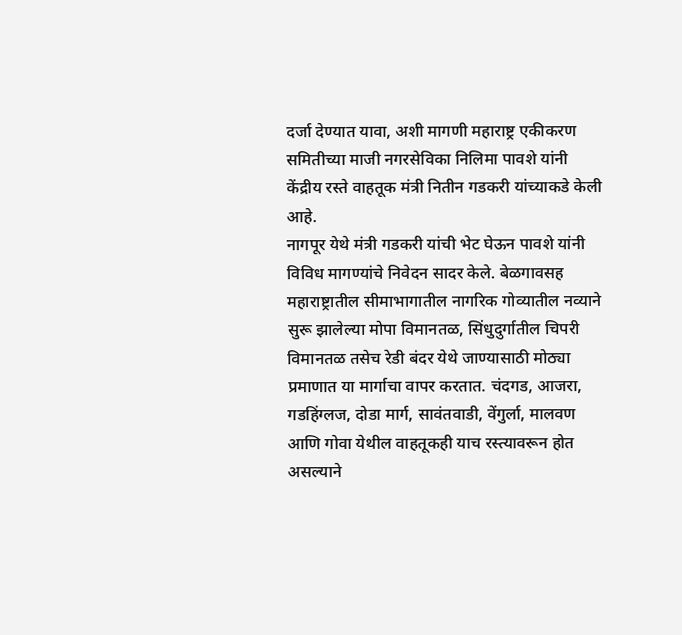दर्जा देण्यात यावा, अशी मागणी महाराष्ट्र एकीकरण समितीच्या माजी नगरसेविका निलिमा पावशे यांनी केंद्रीय रस्ते वाहतूक मंत्री नितीन गडकरी यांच्याकडे केली आहे.
नागपूर येथे मंत्री गडकरी यांची भेट घेऊन पावशे यांनी विविध मागण्यांचे निवेदन सादर केले. बेळगावसह महाराष्ट्रातील सीमाभागातील नागरिक गोव्यातील नव्याने सुरू झालेल्या मोपा विमानतळ, सिंधुदुर्गातील चिपरी विमानतळ तसेच रेडी बंदर येथे जाण्यासाठी मोठ्या प्रमाणात या मार्गाचा वापर करतात. चंदगड, आजरा, गडहिंग्लज, दोडा मार्ग, सावंतवाडी, वेंगुर्ला, मालवण आणि गोवा येथील वाहतूकही याच रस्त्यावरून होत असल्याने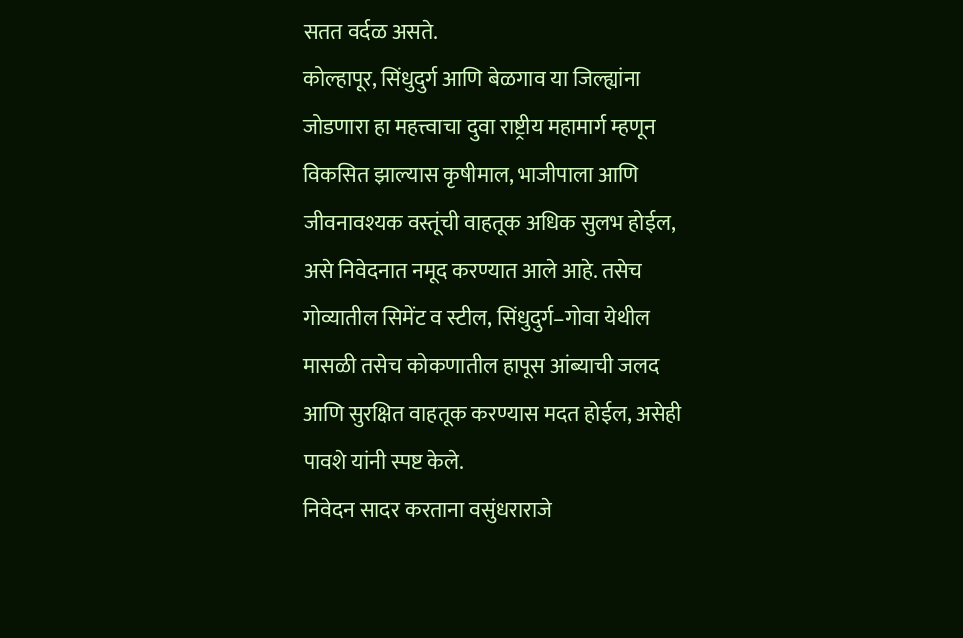सतत वर्दळ असते.
कोल्हापूर, सिंधुदुर्ग आणि बेळगाव या जिल्ह्यांना जोडणारा हा महत्त्वाचा दुवा राष्ट्रीय महामार्ग म्हणून विकसित झाल्यास कृषीमाल, भाजीपाला आणि जीवनावश्यक वस्तूंची वाहतूक अधिक सुलभ होईल, असे निवेदनात नमूद करण्यात आले आहे. तसेच गोव्यातील सिमेंट व स्टील, सिंधुदुर्ग–गोवा येथील मासळी तसेच कोकणातील हापूस आंब्याची जलद आणि सुरक्षित वाहतूक करण्यास मदत होईल, असेही पावशे यांनी स्पष्ट केले.
निवेदन सादर करताना वसुंधराराजे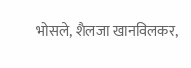भोसले, शैलजा खानविलकर,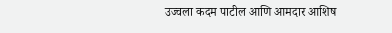उज्वला कदम पाटील आणि आमदार आशिष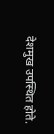देशमुख उपस्थित होते.